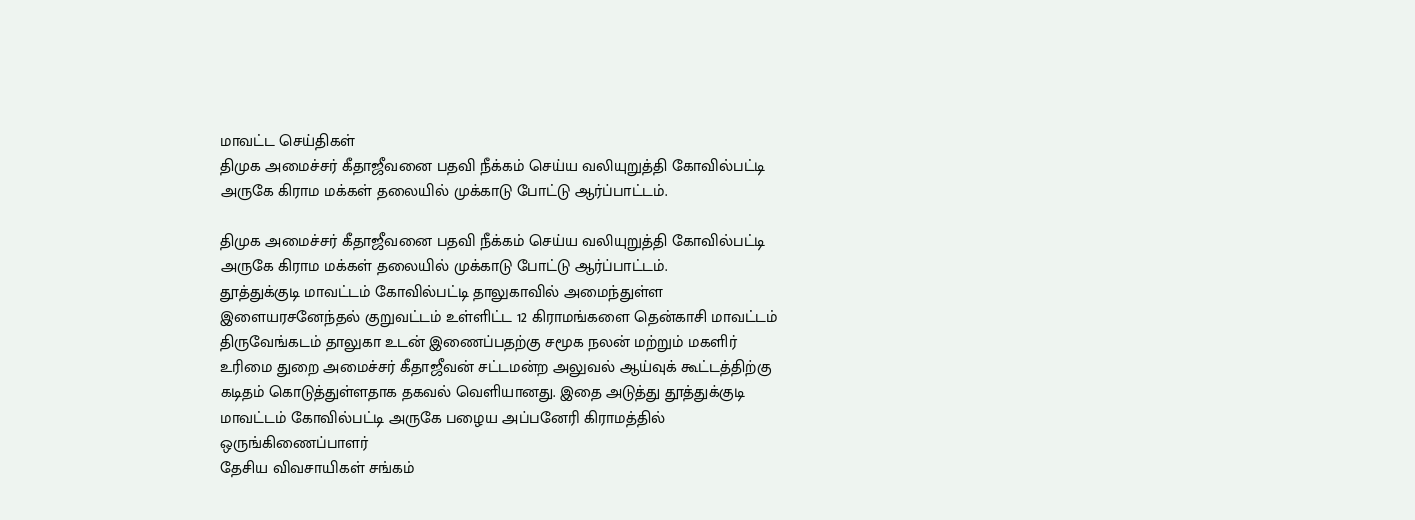மாவட்ட செய்திகள்
திமுக அமைச்சர் கீதாஜீவனை பதவி நீக்கம் செய்ய வலியுறுத்தி கோவில்பட்டி அருகே கிராம மக்கள் தலையில் முக்காடு போட்டு ஆர்ப்பாட்டம்.

திமுக அமைச்சர் கீதாஜீவனை பதவி நீக்கம் செய்ய வலியுறுத்தி கோவில்பட்டி அருகே கிராம மக்கள் தலையில் முக்காடு போட்டு ஆர்ப்பாட்டம்.
தூத்துக்குடி மாவட்டம் கோவில்பட்டி தாலுகாவில் அமைந்துள்ள இளையரசனேந்தல் குறுவட்டம் உள்ளிட்ட 12 கிராமங்களை தென்காசி மாவட்டம் திருவேங்கடம் தாலுகா உடன் இணைப்பதற்கு சமூக நலன் மற்றும் மகளிர் உரிமை துறை அமைச்சர் கீதாஜீவன் சட்டமன்ற அலுவல் ஆய்வுக் கூட்டத்திற்கு கடிதம் கொடுத்துள்ளதாக தகவல் வெளியானது. இதை அடுத்து தூத்துக்குடி மாவட்டம் கோவில்பட்டி அருகே பழைய அப்பனேரி கிராமத்தில்
ஒருங்கிணைப்பாளர்
தேசிய விவசாயிகள் சங்கம்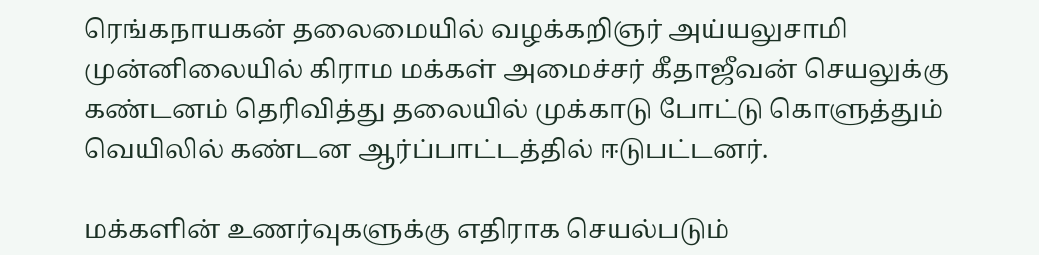ரெங்கநாயகன் தலைமையில் வழக்கறிஞர் அய்யலுசாமி முன்னிலையில் கிராம மக்கள் அமைச்சர் கீதாஜீவன் செயலுக்கு கண்டனம் தெரிவித்து தலையில் முக்காடு போட்டு கொளுத்தும் வெயிலில் கண்டன ஆர்ப்பாட்டத்தில் ஈடுபட்டனர்.

மக்களின் உணர்வுகளுக்கு எதிராக செயல்படும்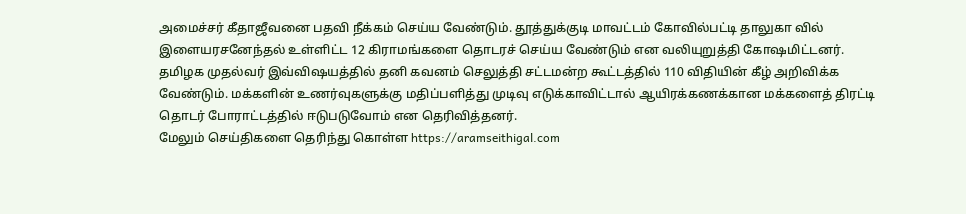அமைச்சர் கீதாஜீவனை பதவி நீக்கம் செய்ய வேண்டும். தூத்துக்குடி மாவட்டம் கோவில்பட்டி தாலுகா வில் இளையரசனேந்தல் உள்ளிட்ட 12 கிராமங்களை தொடரச் செய்ய வேண்டும் என வலியுறுத்தி கோஷமிட்டனர். தமிழக முதல்வர் இவ்விஷயத்தில் தனி கவனம் செலுத்தி சட்டமன்ற கூட்டத்தில் 110 விதியின் கீழ் அறிவிக்க வேண்டும். மக்களின் உணர்வுகளுக்கு மதிப்பளித்து முடிவு எடுக்காவிட்டால் ஆயிரக்கணக்கான மக்களைத் திரட்டி தொடர் போராட்டத்தில் ஈடுபடுவோம் என தெரிவித்தனர்.
மேலும் செய்திகளை தெரிந்து கொள்ள https://aramseithigal.com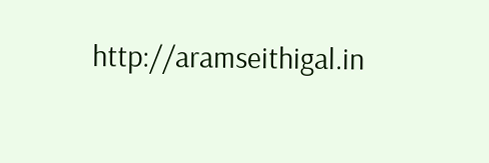http://aramseithigal.in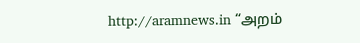http://aramnews.in “அறம்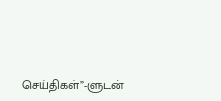செய்திகள்”-ளுடன்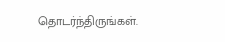தொடர்ந்திருங்கள்.